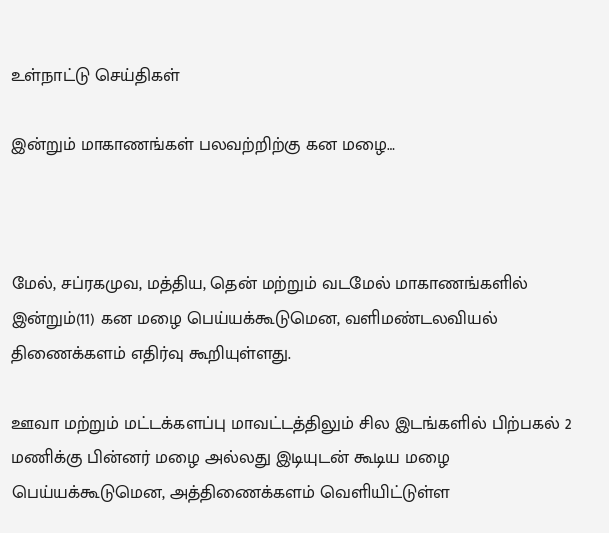உள்நாட்டு செய்திகள்

இன்றும் மாகாணங்கள் பலவற்றிற்கு கன மழை…



மேல், சப்ரகமுவ, மத்திய, தென் மற்றும் வடமேல் மாகாணங்களில் இன்றும்(11) கன மழை பெய்யக்கூடுமென, வளிமண்டலவியல் திணைக்களம் எதிர்வு கூறியுள்ளது.

ஊவா மற்றும் மட்டக்களப்பு மாவட்டத்திலும் சில இடங்களில் பிற்பகல் 2 மணிக்கு பின்னர் மழை அல்லது இடியுடன் கூடிய மழை பெய்யக்கூடுமென, அத்திணைக்களம் வெளியிட்டுள்ள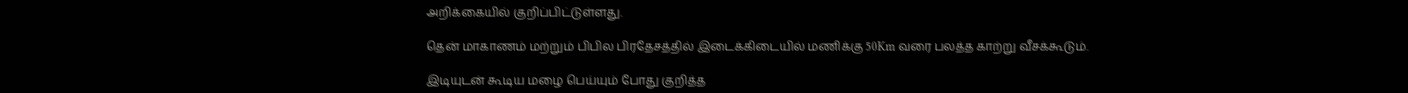அறிக்கையில் குறிப்பிட்டுள்ளது.

தென் மாகாணம் மற்றும் பிபில பிரதேசத்தில் இடைக்கிடையில் மணிக்கு 50Km வரை பலத்த காற்று வீசக்கூடும்.

இடியுடன் கூடிய மழை பெய்யும் போது குறித்த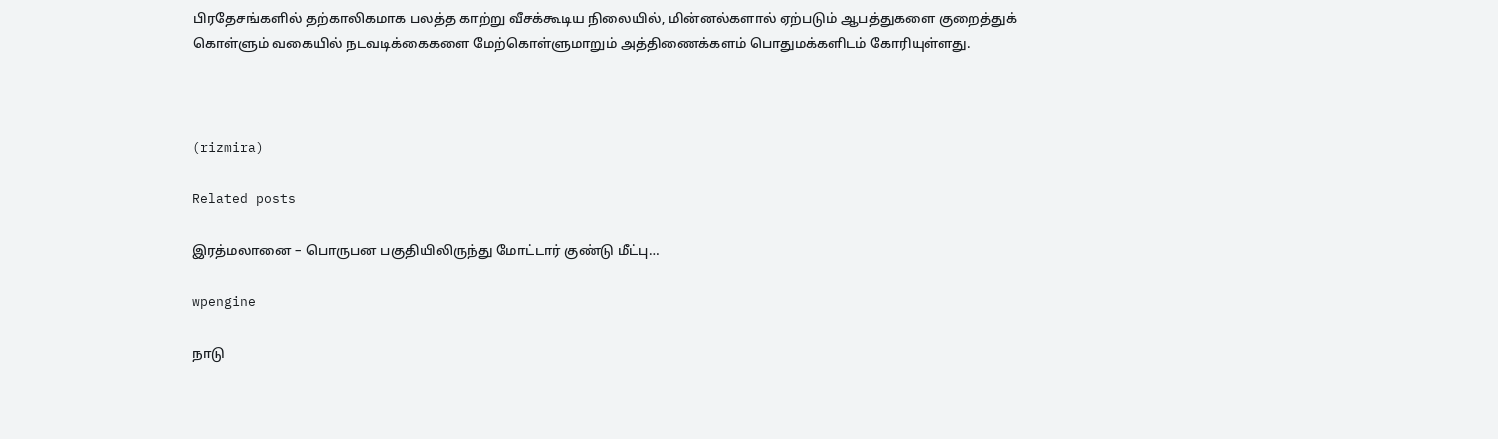பிரதேசங்களில் தற்காலிகமாக பலத்த காற்று வீசக்கூடிய நிலையில், மின்னல்களால் ஏற்படும் ஆபத்துகளை குறைத்துக் கொள்ளும் வகையில் நடவடிக்கைகளை மேற்கொள்ளுமாறும் அத்திணைக்களம் பொதுமக்களிடம் கோரியுள்ளது.



(rizmira)

Related posts

இரத்மலானை – பொருபன பகுதியிலிருந்து மோட்டார் குண்டு மீட்பு…

wpengine

நாடு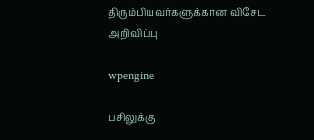திரும்பியவர்களுக்கான விசேட அறிவிப்பு

wpengine

பசிலுக்கு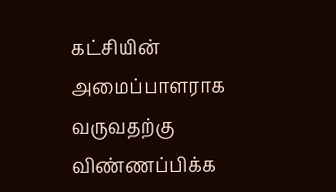கட்சியின் அமைப்பாளராக வருவதற்கு விண்ணப்பிக்க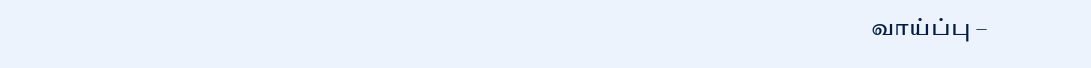வாய்ப்பு –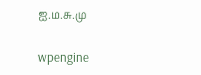ஐ.ம.சு.மு

wpengine